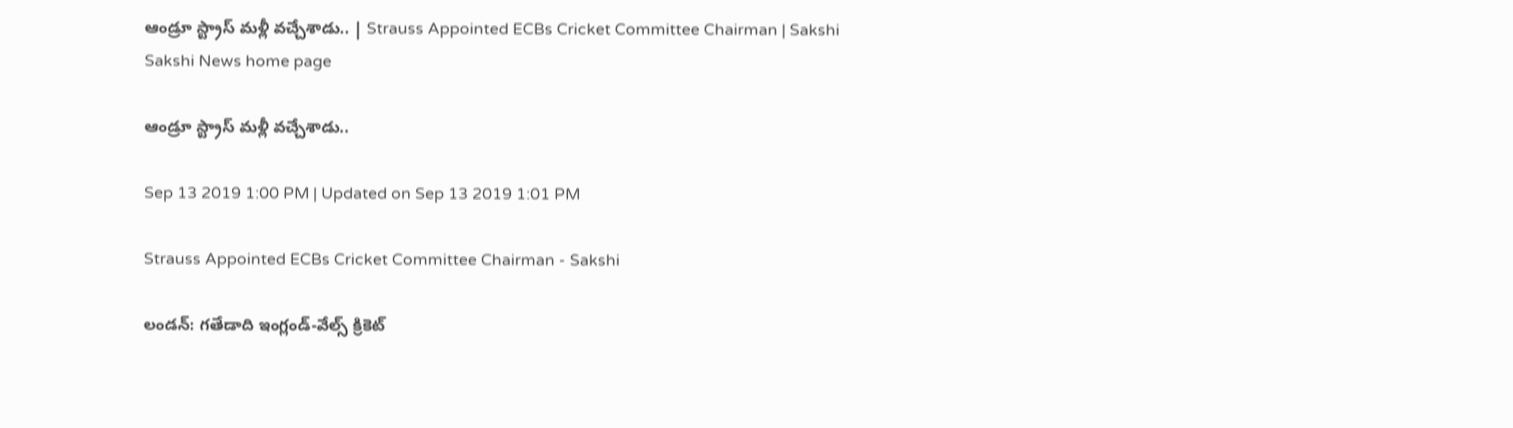ఆండ్రూ స్ట్రాస్‌ మళ్లీ వచ్చేశాడు.. | Strauss Appointed ECBs Cricket Committee Chairman | Sakshi
Sakshi News home page

ఆండ్రూ స్ట్రాస్‌ మళ్లీ వచ్చేశాడు..

Sep 13 2019 1:00 PM | Updated on Sep 13 2019 1:01 PM

Strauss Appointed ECBs Cricket Committee Chairman - Sakshi

లండన్‌: గతేడాది ఇంగ్లండ్‌-వేల్స్‌ క్రికెట్‌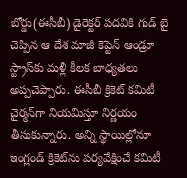బోర్డు(ఈసీబీ) డైరెక్టర్‌ పదవికి గుడ్‌ బై చెప్పిన ఆ దేశ మాజీ కెప్టెన్‌ ఆండ్రూ స్ట్రాస్‌కు మళ్లీ కీలక బాధ్యతలు అప్పచెప్పారు. ఈసీబీ క్రికెట్‌ కమిటీ చైర్మన్‌గా నియమిస్తూ నిర్ణయం తీసుకున్నారు. అన్ని స్థాయిల్లోనూ ఇంగ్లండ్‌ క్రికెట్‌ను పర్యవేక్షించే కమిటీ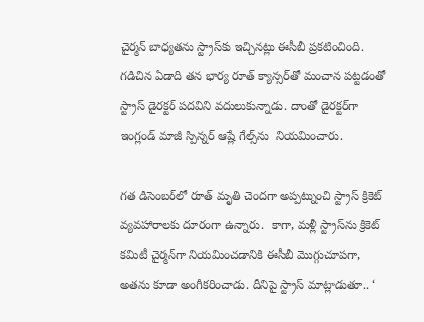చైర్మన్‌ బాధ్యతను స్ట్రాస్‌కు ఇచ్చినట్లు ఈసీబీ ప్రకటించింది. గడిచిన ఏడాది తన భార్య రూత్‌ క్యాన్సర్‌తో మంచాన పట్టడంతో స్ట్రాస్‌ డైరక్టర్‌ పదవిని వదులుకున్నాడు. దాంతో డైరక్టర్‌గా ఇంగ్లండ్‌ మాజీ స్పిన్నర్‌ ఆష్లే గేల్స్‌ను  నియమించారు.

గత డిసెంబర్‌లో రూత్‌ మృతి చెందగా అప్పట్నుంచి స్ట్రాస్‌ క్రికెట్‌ వ్యవహారాలకు దూరంగా ఉన్నారు.  కాగా, మళ్లీ స్ట్రాస్‌ను క్రికెట్‌  కమిటీ చైర్మన్‌గా నియమించడానికి ఈసీబీ మొగ్గుచూపగా, అతను కూడా అంగీకరించాడు. దీనిపై స్ట్రాస్ మాట్లాడుతూ.. ‘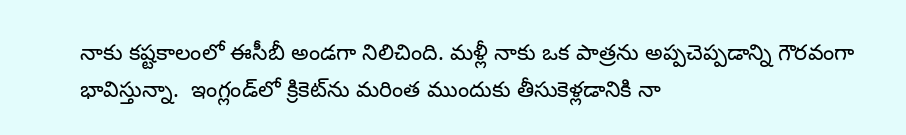నాకు కష్టకాలంలో ఈసీబీ అండగా నిలిచింది. మళ్లీ నాకు ఒక పాత్రను అప్పచెప్పడాన్ని గౌరవంగా భావిస్తున్నా.  ఇంగ్లండ్‌లో క్రికెట్‌ను మరింత ముందుకు తీసుకెళ్లడానికి నా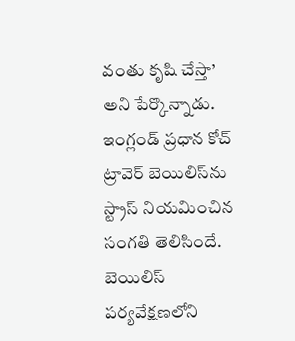వంతు కృషి చేస్తా’ అని పేర్కొన్నాడు.  ఇంగ్లండ్‌ ప్రధాన కోచ్‌ ట్రావెర్‌ బెయిలిస్‌ను స్ట్రాస్‌ నియమించిన సంగతి తెలిసిందే. బెయిలిస్‌ పర్యవేక్షణలోని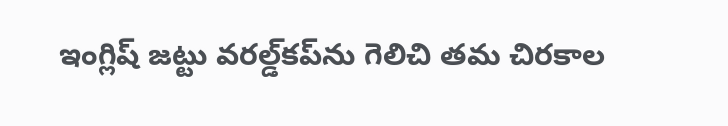ఇంగ్లిష్‌ జట్టు వరల్డ్‌కప్‌ను గెలిచి తమ చిరకాల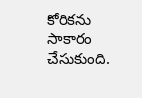కోరికను సాకారం చేసుకుంది.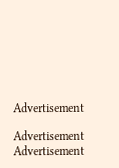Advertisement

Advertisement
Advertisement